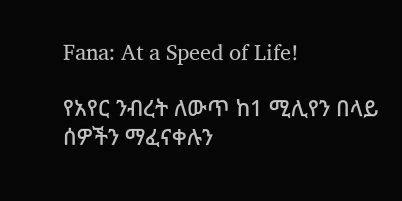Fana: At a Speed of Life!

የአየር ንብረት ለውጥ ከ1 ሚሊየን በላይ ሰዎችን ማፈናቀሉን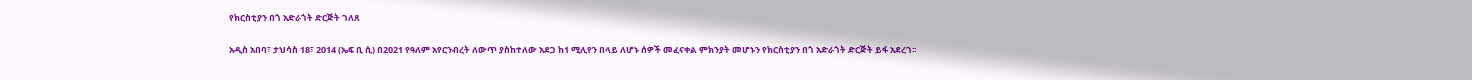የክርስቲያን በጎ አድራጎት ድርጅት ገለጸ

አዲስ አበባ፣ ታህሳስ 18፣ 2014 (ኤፍ ቢ ሲ) በ2021 የዓለም አየርንብረት ለውጥ ያስከተለው አደጋ ከ1 ሚሊየን በላይ ለሆኑ ሰዎች መፈናቀል ምክንያት መሆኑን የክርስቲያን በጎ አድራጎት ድርጅት ይፋ አደረገ፡፡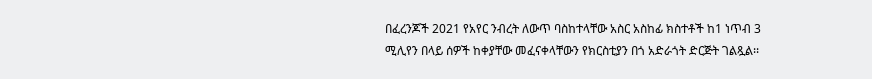በፈረንጆች 2021 የአየር ንብረት ለውጥ ባስከተላቸው አስር አስከፊ ክስተቶች ከ1 ነጥብ 3 ሚሊየን በላይ ሰዎች ከቀያቸው መፈናቀላቸውን የክርስቲያን በጎ አድራጎት ድርጅት ገልጿል፡፡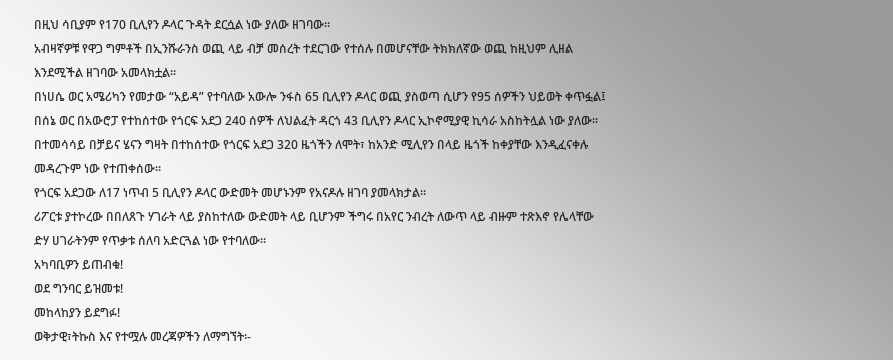በዚህ ሳቢያም የ170 ቢሊየን ዶላር ጉዳት ደርሷል ነው ያለው ዘገባው።
አብዛኛዎቹ የዋጋ ግምቶች በኢንሹራንስ ወጪ ላይ ብቻ መሰረት ተደርገው የተሰሉ በመሆናቸው ትክክለኛው ወጪ ከዚህም ሊዘል እንደሚችል ዘገባው አመላክቷል፡፡
በነሀሴ ወር አሜሪካን የመታው “አይዳ” የተባለው አውሎ ንፋስ 65 ቢሊየን ዶላር ወጪ ያስወጣ ሲሆን የ95 ሰዎችን ህይወት ቀጥፏል፤ በሰኔ ወር በአውሮፓ የተከሰተው የጎርፍ አደጋ 240 ሰዎች ለህልፈት ዳርጎ 43 ቢሊየን ዶላር ኢኮኖሚያዊ ኪሳራ አስከትሏል ነው ያለው።
በተመሳሳይ በቻይና ሄናን ግዛት በተከሰተው የጎርፍ አደጋ 320 ዜጎችን ለሞት፣ ከአንድ ሚሊየን በላይ ዜጎች ከቀያቸው እንዲፈናቀሉ መዳረጉም ነው የተጠቀሰው።
የጎርፍ አደጋው ለ17 ነጥብ 5 ቢሊየን ዶላር ውድመት መሆኑንም የአናዶሉ ዘገባ ያመላክታል።
ሪፖርቱ ያተኮረው በበለጸጉ ሃገራት ላይ ያስከተለው ውድመት ላይ ቢሆንም ችግሩ በአየር ንብረት ለውጥ ላይ ብዙም ተጽእኖ የሌላቸው ድሃ ሀገራትንም የጥቃቱ ሰለባ አድርጓል ነው የተባለው፡፡
አካባቢዎን ይጠብቁ!
ወደ ግንባር ይዝመቱ!
መከላከያን ይደግፉ!
ወቅታዊ፣ትኩስ እና የተሟሉ መረጃዎችን ለማግኘት፡-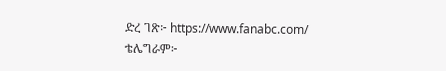ድረ ገጽ፦ https://www.fanabc.com/
ቴሌግራም፦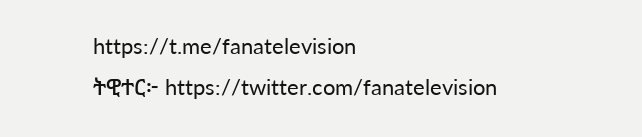https://t.me/fanatelevision
ትዊተር፦ https://twitter.com/fanatelevision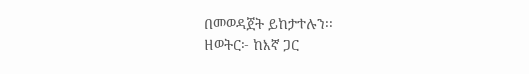በመወዳጀት ይከታተሉን፡፡
ዘወትር፦ ከእኛ ጋር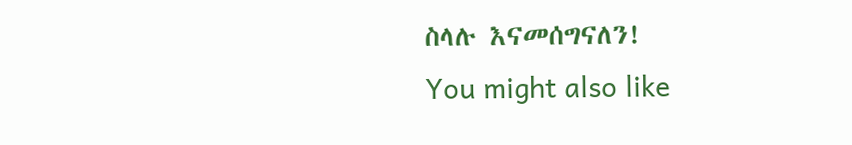ስላሉ እናመሰግናለን!
You might also like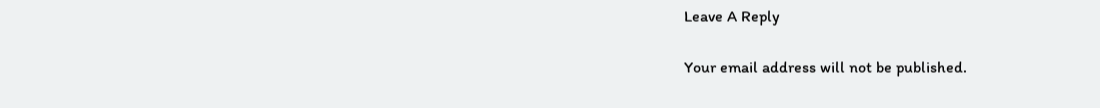Leave A Reply

Your email address will not be published.